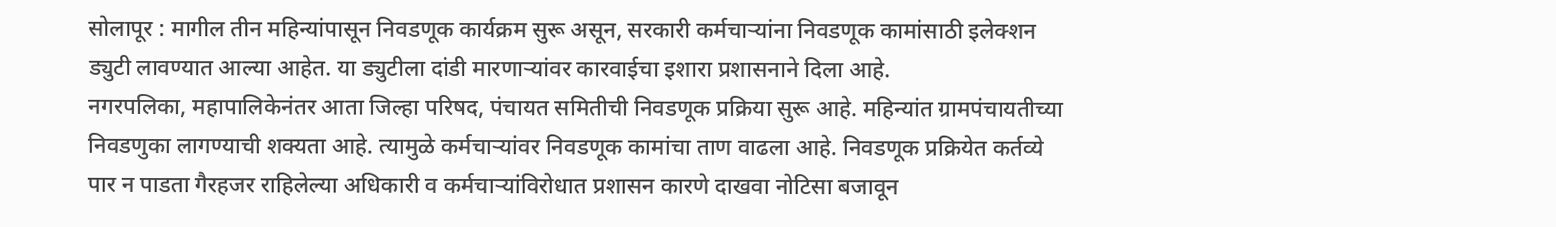सोलापूर : मागील तीन महिन्यांपासून निवडणूक कार्यक्रम सुरू असून, सरकारी कर्मचाऱ्यांना निवडणूक कामांसाठी इलेक्शन ड्युटी लावण्यात आल्या आहेत. या ड्युटीला दांडी मारणाऱ्यांवर कारवाईचा इशारा प्रशासनाने दिला आहे.
नगरपलिका, महापालिकेनंतर आता जिल्हा परिषद, पंचायत समितीची निवडणूक प्रक्रिया सुरू आहे. महिन्यांत ग्रामपंचायतीच्या निवडणुका लागण्याची शक्यता आहे. त्यामुळे कर्मचाऱ्यांवर निवडणूक कामांचा ताण वाढला आहे. निवडणूक प्रक्रियेत कर्तव्ये पार न पाडता गैरहजर राहिलेल्या अधिकारी व कर्मचाऱ्यांविरोधात प्रशासन कारणे दाखवा नोटिसा बजावून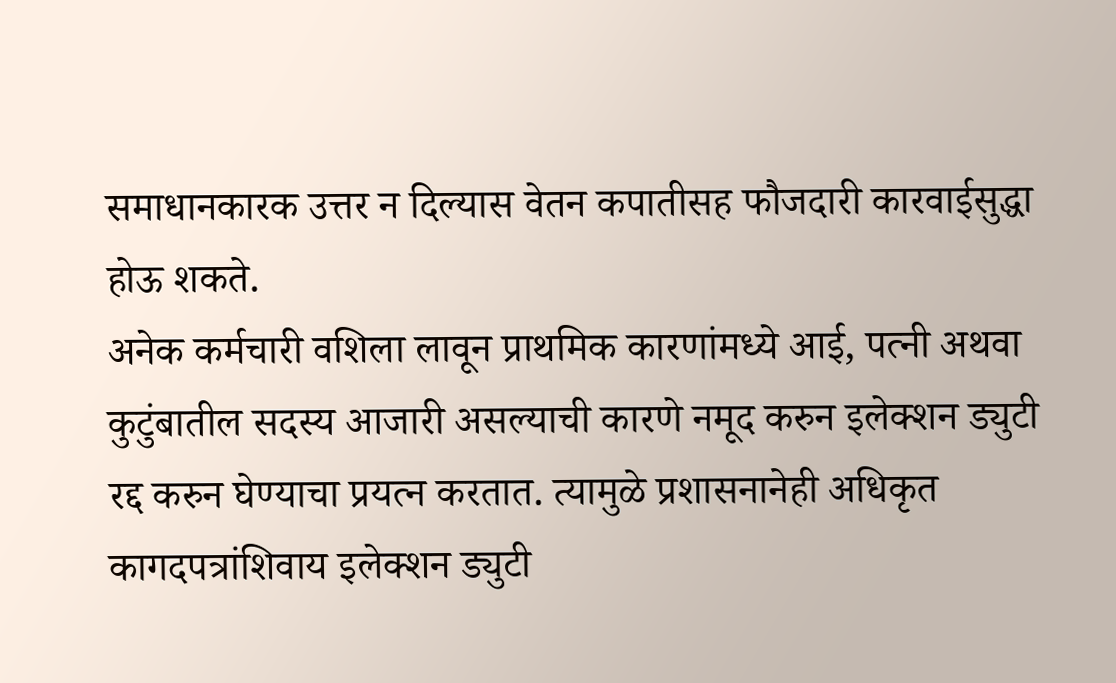समाधानकारक उत्तर न दिल्यास वेतन कपातीसह फौजदारी कारवाईसुद्धा होऊ शकते.
अनेक कर्मचारी वशिला लावून प्राथमिक कारणांमध्ये आई, पत्नी अथवा कुटुंबातील सदस्य आजारी असल्याची कारणे नमूद करुन इलेक्शन ड्युटी रद्द करुन घेण्याचा प्रयत्न करतात. त्यामुळे प्रशासनानेही अधिकृत कागदपत्रांशिवाय इलेक्शन ड्युटी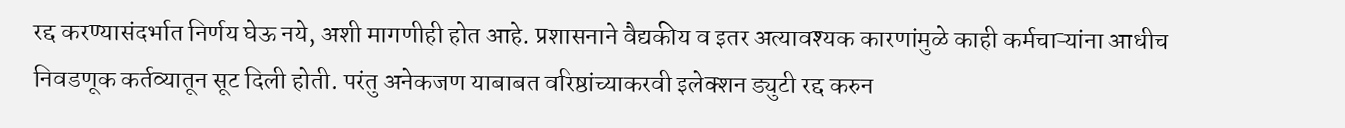रद्द करण्यासंदर्भात निर्णय घेऊ नये, अशी मागणीही होत आहे. प्रशासनाने वैद्यकीय व इतर अत्यावश्यक कारणांमुळे काही कर्मचाऱ्यांना आधीच निवडणूक कर्तव्यातून सूट दिली होती. परंतु अनेकजण याबाबत वरिष्ठांच्याकरवी इलेक्शन ड्युटी रद्द करुन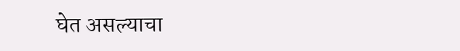घेत असल्याचा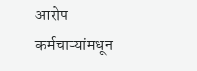आरोप कर्मचाऱ्यांमधून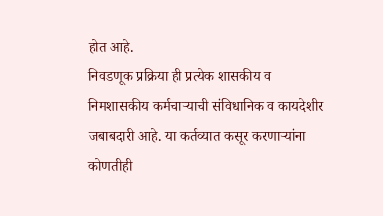होत आहे.
निवडणूक प्रक्रिया ही प्रत्येक शासकीय व निमशासकीय कर्मचाऱ्याची संविधानिक व कायदेशीर जबाबदारी आहे. या कर्तव्यात कसूर करणाऱ्यांना कोणतीही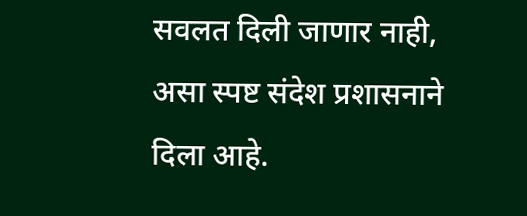सवलत दिली जाणार नाही, असा स्पष्ट संदेश प्रशासनाने दिला आहे.